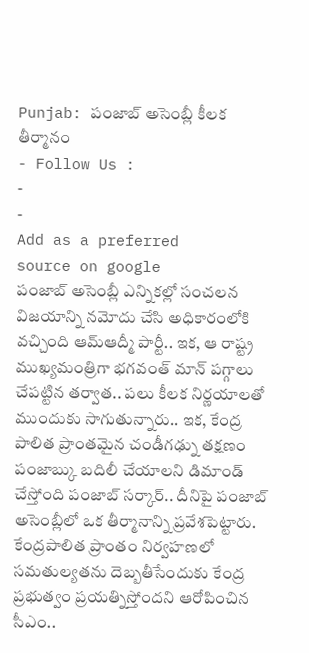Punjab: పంజాబ్ అసెంబ్లీ కీలక తీర్మానం
- Follow Us :
-
-
Add as a preferred
source on google
పంజాబ్ అసెంబ్లీ ఎన్నికల్లో సంచలన విజయాన్ని నమోదు చేసి అధికారంలోకి వచ్చింది ఆమ్ఆద్మీ పార్టీ.. ఇక, ఆ రాష్ట్ర ముఖ్యమంత్రిగా భగవంత్ మాన్ పగ్గాలు చేపట్టిన తర్వాత.. పలు కీలక నిర్ణయాలతో ముందుకు సాగుతున్నారు.. ఇక, కేంద్ర పాలిత ప్రాంతమైన చండీగఢ్ను తక్షణం పంజాబ్కు బదిలీ చేయాలని డిమాండ్ చేస్తోంది పంజాబ్ సర్కార్.. దీనిపై పంజాబ్ అసెంబ్లీలో ఒక తీర్మానాన్ని ప్రవేశపెట్టారు. కేంద్రపాలిత ప్రాంతం నిర్వహణలో సమతుల్యతను దెబ్బతీసేందుకు కేంద్ర ప్రభుత్వం ప్రయత్నిస్తోందని ఆరోపించిన సీఎం..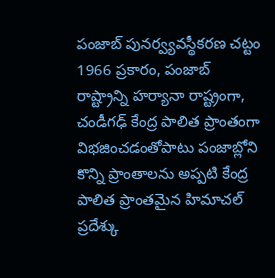పంజాబ్ పునర్వ్యవస్థీకరణ చట్టం 1966 ప్రకారం, పంజాబ్ రాష్ట్రాన్ని హర్యానా రాష్ట్రంగా, చండీగఢ్ కేంద్ర పాలిత ప్రాంతంగా విభజించడంతోపాటు పంజాబ్లోని కొన్ని ప్రాంతాలను అప్పటి కేంద్ర పాలిత ప్రాంతమైన హిమాచల్ ప్రదేశ్కు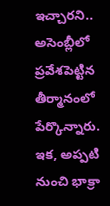ఇచ్చారని.. అసెంబ్లీలో ప్రవేశపెట్టిన తీర్మానంలో పేర్కొన్నారు.
ఇక, అప్పటి నుంచి భాక్రా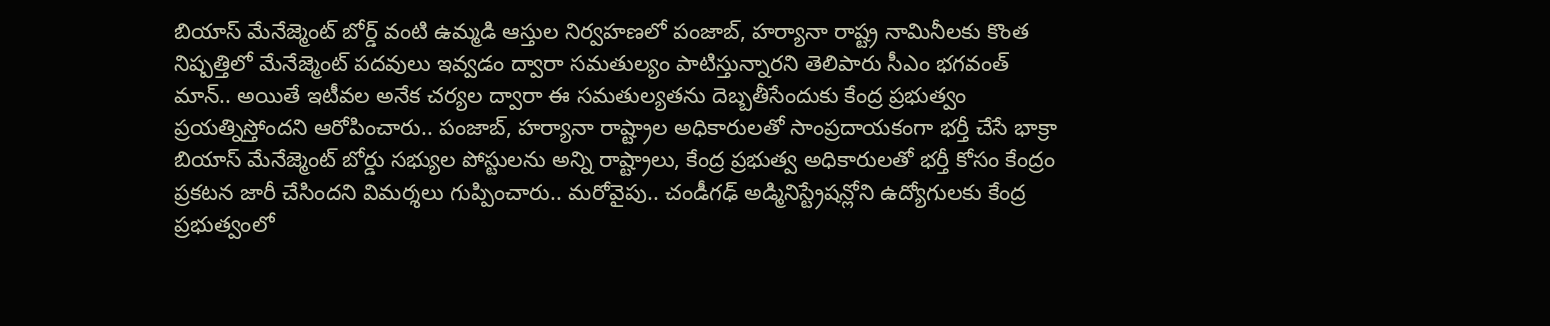బియాస్ మేనేజ్మెంట్ బోర్డ్ వంటి ఉమ్మడి ఆస్తుల నిర్వహణలో పంజాబ్, హర్యానా రాష్ట్ర నామినీలకు కొంత నిష్పత్తిలో మేనేజ్మెంట్ పదవులు ఇవ్వడం ద్వారా సమతుల్యం పాటిస్తున్నారని తెలిపారు సీఎం భగవంత్ మాన్.. అయితే ఇటీవల అనేక చర్యల ద్వారా ఈ సమతుల్యతను దెబ్బతీసేందుకు కేంద్ర ప్రభుత్వం ప్రయత్నిస్తోందని ఆరోపించారు.. పంజాబ్, హర్యానా రాష్ట్రాల అధికారులతో సాంప్రదాయకంగా భర్తీ చేసే భాక్రా బియాస్ మేనేజ్మెంట్ బోర్డు సభ్యుల పోస్టులను అన్ని రాష్ట్రాలు, కేంద్ర ప్రభుత్వ అధికారులతో భర్తీ కోసం కేంద్రం ప్రకటన జారీ చేసిందని విమర్శలు గుప్పించారు.. మరోవైపు.. చండీగఢ్ అడ్మినిస్ట్రేషన్లోని ఉద్యోగులకు కేంద్ర ప్రభుత్వంలో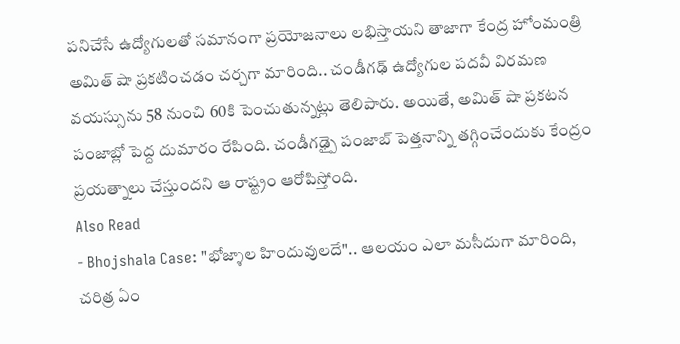పనిచేసే ఉద్యోగులతో సమానంగా ప్రయోజనాలు లభిస్తాయని తాజాగా కేంద్ర హోంమంత్రి అమిత్ షా ప్రకటించడం చర్చగా మారింది.. చండీగఢ్ ఉద్యోగుల పదవీ విరమణ వయస్సును 58 నుంచి 60కి పెంచుతున్నట్లు తెలిపారు. అయితే, అమిత్ షా ప్రకటన పంజాబ్లో పెద్ద దుమారం రేపింది. చండీగఢ్పై పంజాబ్ పెత్తనాన్ని తగ్గించేందుకు కేంద్రం ప్రయత్నాలు చేస్తుందని ఆ రాష్ట్రం ఆరోపిస్తోంది.
Also Read
- Bhojshala Case: "భోజ్శాల హిందువులదే".. ఆలయం ఎలా మసీదుగా మారింది, చరిత్ర ఏం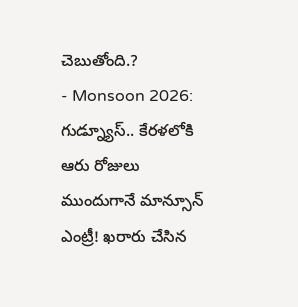చెబుతోంది.?
- Monsoon 2026: గుడ్న్యూస్.. కేరళలోకి ఆరు రోజులు ముందుగానే మాన్సూన్ ఎంట్రీ! ఖరారు చేసిన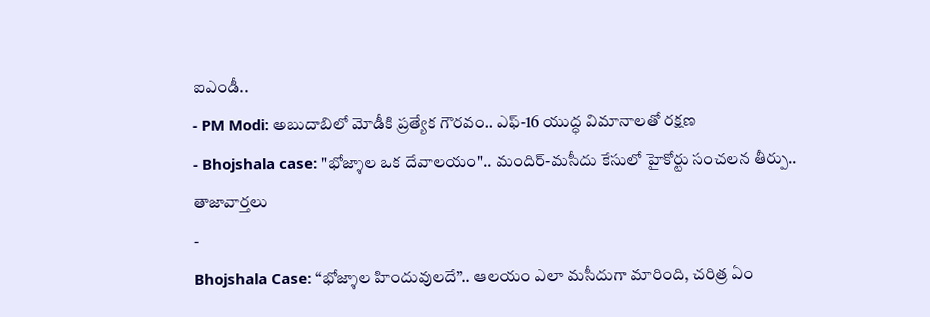ఐఎండీ..
- PM Modi: అబుదాబిలో మోడీకి ప్రత్యేక గౌరవం.. ఎఫ్-16 యుద్ధ విమానాలతో రక్షణ
- Bhojshala case: "భోజ్శాల ఒక దేవాలయం".. మందిర్-మసీదు కేసులో హైకోర్టు సంచలన తీర్పు..
తాజావార్తలు
-
Bhojshala Case: “భోజ్శాల హిందువులదే”.. ఆలయం ఎలా మసీదుగా మారింది, చరిత్ర ఏం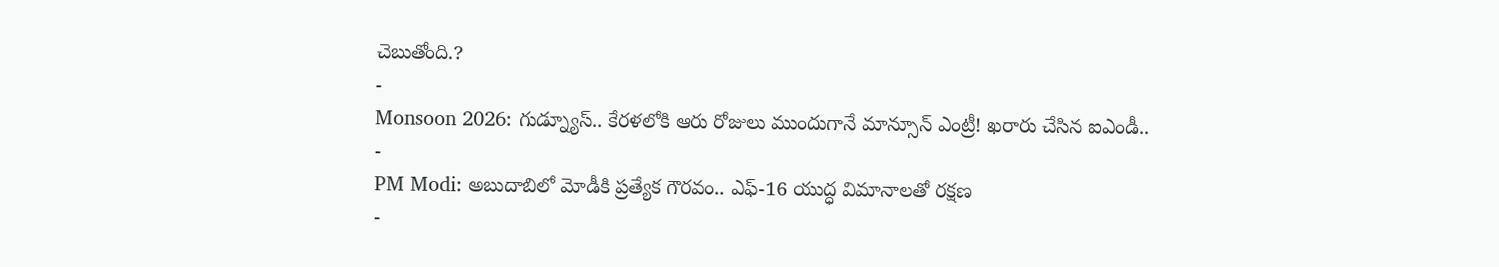చెబుతోంది.?
-
Monsoon 2026: గుడ్న్యూస్.. కేరళలోకి ఆరు రోజులు ముందుగానే మాన్సూన్ ఎంట్రీ! ఖరారు చేసిన ఐఎండీ..
-
PM Modi: అబుదాబిలో మోడీకి ప్రత్యేక గౌరవం.. ఎఫ్-16 యుద్ధ విమానాలతో రక్షణ
-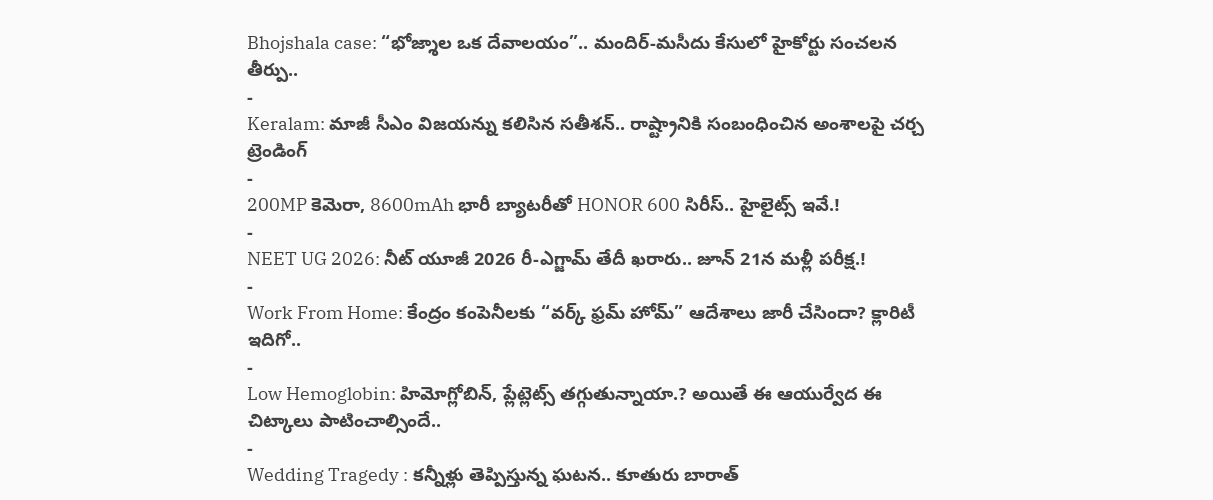Bhojshala case: “భోజ్శాల ఒక దేవాలయం”.. మందిర్-మసీదు కేసులో హైకోర్టు సంచలన తీర్పు..
-
Keralam: మాజీ సీఎం విజయన్ను కలిసిన సతీశన్.. రాష్ట్రానికి సంబంధించిన అంశాలపై చర్చ
ట్రెండింగ్
-
200MP కెమెరా, 8600mAh భారీ బ్యాటరీతో HONOR 600 సిరీస్.. హైలైట్స్ ఇవే.!
-
NEET UG 2026: నీట్ యూజీ 2026 రీ-ఎగ్జామ్ తేదీ ఖరారు.. జూన్ 21న మళ్లీ పరీక్ష.!
-
Work From Home: కేంద్రం కంపెనీలకు “వర్క్ ఫ్రమ్ హోమ్” ఆదేశాలు జారీ చేసిందా? క్లారిటీ ఇదిగో..
-
Low Hemoglobin: హిమోగ్లోబిన్, ప్లేట్లెట్స్ తగ్గుతున్నాయా.? అయితే ఈ ఆయుర్వేద ఈ చిట్కాలు పాటించాల్సిందే..
-
Wedding Tragedy : కన్నీళ్లు తెప్పిస్తున్న ఘటన.. కూతురు బారాత్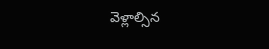వెళ్లాల్సిన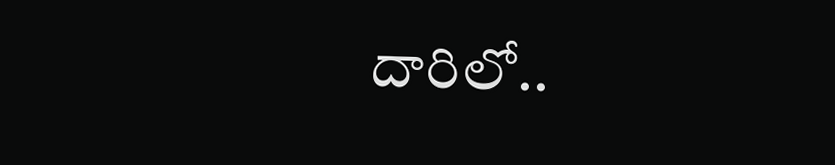దారిలో..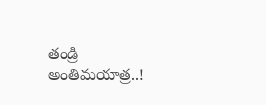తండ్రి అంతిమయాత్ర..!